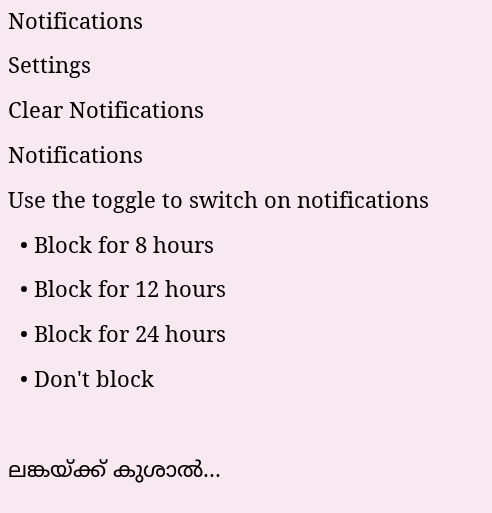Notifications
Settings
Clear Notifications
Notifications
Use the toggle to switch on notifications
  • Block for 8 hours
  • Block for 12 hours
  • Block for 24 hours
  • Don't block

ലങ്കയ്ക്ക് കുശാല്‍...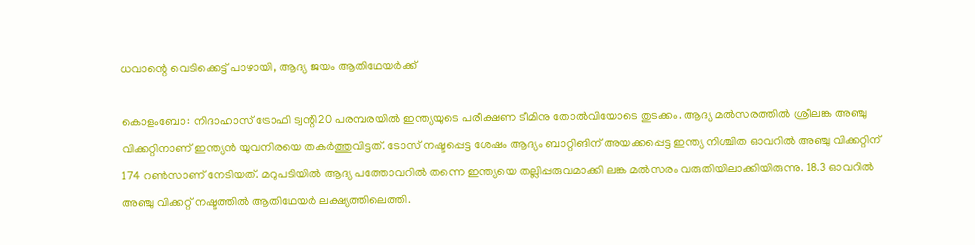ധവാന്റെ വെടിക്കെട്ട് പാഴായി, ആദ്യ ജയം ആതിഥേയര്‍ക്ക്

കൊളംബോ: നിദാഹാസ് ട്രോഫി ട്വന്റി20 പരമ്പരയില്‍ ഇന്ത്യയുടെ പരീക്ഷണ ടീമിനു തോല്‍വിയോടെ തുടക്കം. ആദ്യ മല്‍സരത്തില്‍ ശ്രീലങ്ക അഞ്ചു വിക്കറ്റിനാണ് ഇന്ത്യന്‍ യുവനിരയെ തകര്‍ത്തുവിട്ടത്. ടോസ് നഷ്ടപ്പെട്ട ശേഷം ആദ്യം ബാറ്റിങിന് അയക്കപ്പെട്ട ഇന്ത്യ നിശ്ചിത ഓവറില്‍ അഞ്ചു വിക്കറ്റിന് 174 റണ്‍സാണ് നേടിയത്. മറുപടിയില്‍ ആദ്യ പത്തോവറില്‍ തന്നെ ഇന്ത്യയെ തല്ലിപ്പരുവമാക്കി ലങ്ക മല്‍സരം വരുതിയിലാക്കിയിരുന്നു. 18.3 ഓവറില്‍ അഞ്ചു വിക്കറ്റ് നഷ്ടത്തില്‍ ആതിഥേയര്‍ ലക്ഷ്യത്തിലെത്തി.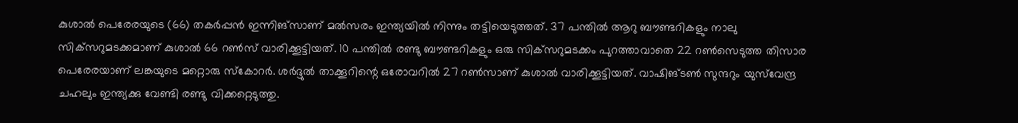കുശാല്‍ പെരേരയുടെ (66) തകര്‍പ്പന്‍ ഇന്നിങ്‌സാണ് മല്‍സരം ഇന്ത്യയില്‍ നിന്നും തട്ടിയെടുത്തത്. 37 പന്തില്‍ ആറു ബൗണ്ടറികളും നാലു സിക്‌സറുമടക്കമാണ് കുശാല്‍ 66 റണ്‍സ് വാരിക്കൂട്ടിയത്. 10 പന്തില്‍ രണ്ടു ബൗണ്ടറികളും ഒരു സിക്‌സറുമടക്കം പുറത്താവാതെ 22 റണ്‍സെടുത്ത തിസാര പെരേരയാണ് ലങ്കയുടെ മറ്റൊരു സ്‌കോറര്‍. ശര്‍ദ്ദുല്‍ താക്കൂറിന്റെ ഒരോവറില്‍ 27 റണ്‍സാണ് കുശാല്‍ വാരിക്കൂട്ടിയത്. വാഷിങ്ടണ്‍ സുന്ദറും യുസ്‌വേന്ദ്ര ചഹലും ഇന്ത്യക്കു വേണ്ടി രണ്ടു വിക്കറ്റെടുത്തു.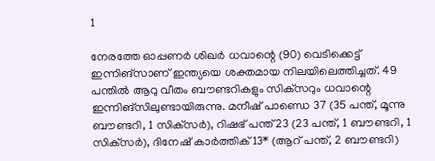1

നേരത്തേ ഓപ്പണര്‍ ശിഖര്‍ ധവാന്റെ (90) വെടിക്കെട്ട് ഇന്നിങ്‌സാണ് ഇന്ത്യയെ ശക്തമായ നിലയിലെത്തിച്ചത്. 49 പന്തില്‍ ആറു വീതം ബൗണ്ടറികളും സിക്‌സറും ധവാന്റെ ഇന്നിങ്‌സിലുണ്ടായിരുന്നു. മനീഷ് പാണ്ഡെ 37 (35 പന്ത്, മൂന്നു ബൗണ്ടറി, 1 സിക്‌സര്‍), റിഷഭ് പന്ത് 23 (23 പന്ത്, 1 ബൗണ്ടറി, 1 സിക്‌സര്‍), ദിനേഷ് കാര്‍ത്തിക് 13* (ആറ് പന്ത്, 2 ബൗണ്ടറി)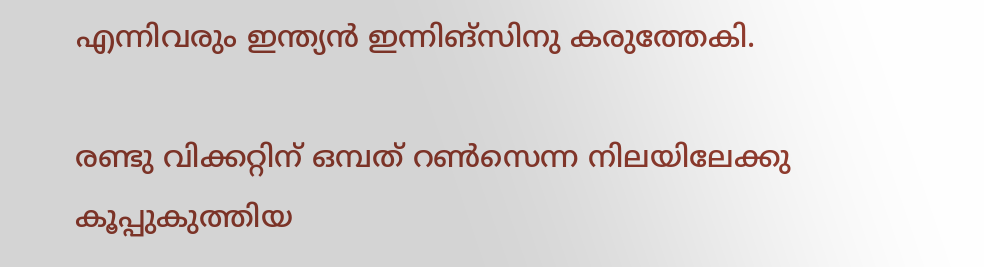എന്നിവരും ഇന്ത്യന്‍ ഇന്നിങ്‌സിനു കരുത്തേകി.

രണ്ടു വിക്കറ്റിന് ഒമ്പത് റണ്‍സെന്ന നിലയിലേക്കു കൂപ്പുകുത്തിയ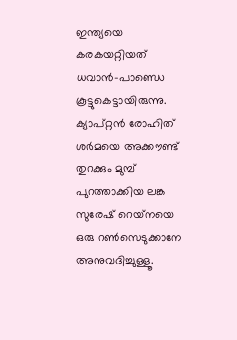ഇന്ത്യയെ കരകയറ്റിയത് ധവാന്‍-പാണ്ഡെ കൂട്ടുകെട്ടായിരുന്നു. ക്യാപ്റ്റന്‍ രോഹിത് ശര്‍മയെ അക്കൗണ്ട് തുറക്കും മുമ്പ് പുറത്താക്കിയ ലങ്ക സുരേഷ് റെയ്‌നയെ ഒരു റണ്‍സെടുക്കാനേ അനുവദിച്ചുള്ളൂ.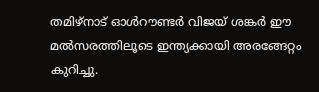തമിഴ്‌നാട് ഓള്‍റൗണ്ടര്‍ വിജയ് ശങ്കര്‍ ഈ മല്‍സരത്തിലൂടെ ഇന്ത്യക്കായി അരങ്ങേറ്റം കുറിച്ചു.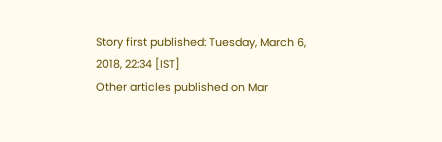Story first published: Tuesday, March 6, 2018, 22:34 [IST]
Other articles published on Mar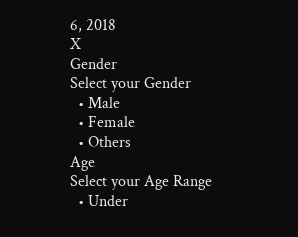6, 2018
X
Gender
Select your Gender
  • Male
  • Female
  • Others
Age
Select your Age Range
  • Under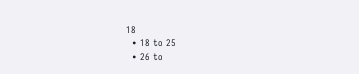18
  • 18 to 25
  • 26 to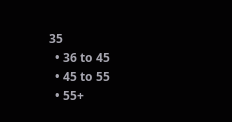35
  • 36 to 45
  • 45 to 55
  • 55+